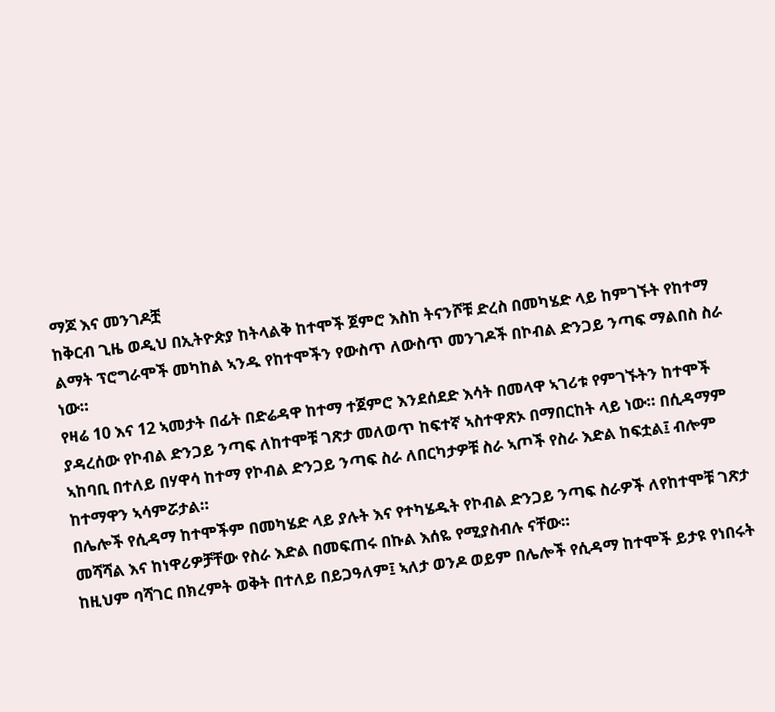ማጆ እና መንገዶቿ
ከቅርብ ጊዜ ወዲህ በኢትዮጵያ ከትላልቅ ከተሞች ጀምሮ እስከ ትናንሾቹ ድረስ በመካሄድ ላይ ከምገኙት የከተማ ልማት ፕሮግራሞች መካከል ኣንዱ የከተሞችን የውስጥ ለውስጥ መንገዶች በኮብል ድንጋይ ንጣፍ ማልበስ ስራ ነው።
የዛሬ 10 እና 12 ኣመታት በፊት በድሬዳዋ ከተማ ተጀምሮ እንደሰደድ እሳት በመላዋ ኣገሪቱ የምገኙትን ከተሞች ያዳረሰው የኮብል ድንጋይ ንጣፍ ለከተሞቹ ገጽታ መለወጥ ከፍተኛ ኣስተዋጽኦ በማበርከት ላይ ነው። በሲዳማም ኣከባቢ በተለይ በሃዋሳ ከተማ የኮብል ድንጋይ ንጣፍ ስራ ለበርካታዎቹ ስራ ኣጦች የስራ እድል ከፍቷል፤ ብሎም ከተማዋን ኣሳምሯታል።
በሌሎች የሲዳማ ከተሞችም በመካሄድ ላይ ያሉት እና የተካሄዱት የኮብል ድንጋይ ንጣፍ ስራዎች ለየከተሞቹ ገጽታ መሻሻል እና ከነዋሪዎቻቸው የስራ እድል በመፍጠሩ በኩል እሰዬ የሚያስብሉ ናቸው።
ከዚህም ባሻገር በክረምት ወቅት በተለይ በይጋዓለም፤ ኣለታ ወንዶ ወይም በሌሎች የሲዳማ ከተሞች ይታዩ የነበሩት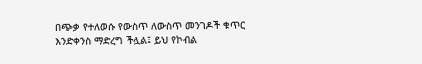በጭቃ የተለወሱ የውስጥ ለውስጥ መንገዶች ቁጥር እንድቀንስ ማድረግ ችሏል፤ ይህ የኮብል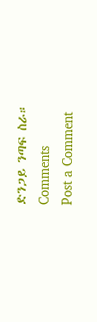ድንጋይ ንጣፍ ስራ።
Comments
Post a Comment